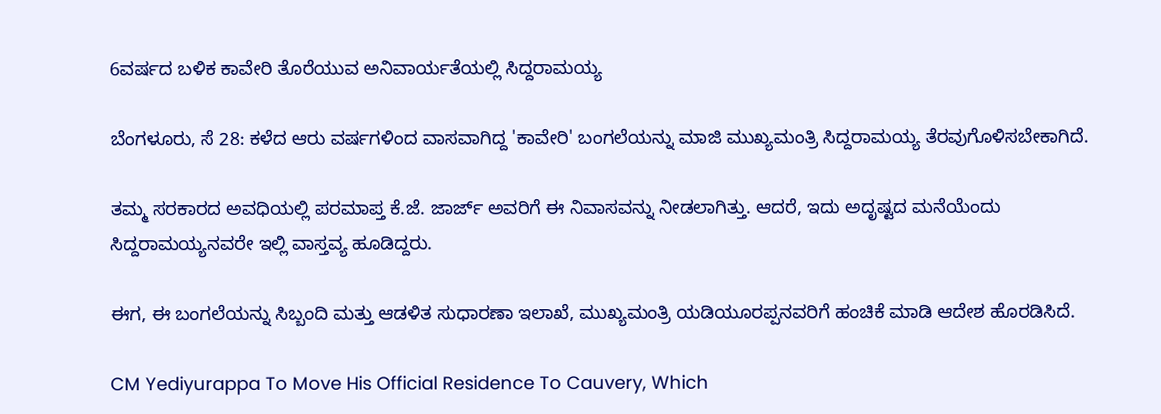6ವರ್ಷದ ಬಳಿಕ ಕಾವೇರಿ ತೊರೆಯುವ ಅನಿವಾರ್ಯತೆಯಲ್ಲಿ ಸಿದ್ದರಾಮಯ್ಯ

ಬೆಂಗಳೂರು, ಸೆ 28: ಕಳೆದ ಆರು ವರ್ಷಗಳಿಂದ ವಾಸವಾಗಿದ್ದ 'ಕಾವೇರಿ' ಬಂಗಲೆಯನ್ನು ಮಾಜಿ ಮುಖ್ಯಮಂತ್ರಿ ಸಿದ್ದರಾಮಯ್ಯ ತೆರವುಗೊಳಿಸಬೇಕಾಗಿದೆ.

ತಮ್ಮ ಸರಕಾರದ ಅವಧಿಯಲ್ಲಿ ಪರಮಾಪ್ತ ಕೆ.ಜೆ. ಜಾರ್ಜ್ ಅವರಿಗೆ ಈ ನಿವಾಸವನ್ನು ನೀಡಲಾಗಿತ್ತು. ಆದರೆ, ಇದು ಅದೃಷ್ಟದ ಮನೆಯೆಂದು ಸಿದ್ದರಾಮಯ್ಯನವರೇ ಇಲ್ಲಿ ವಾಸ್ತವ್ಯ ಹೂಡಿದ್ದರು.

ಈಗ, ಈ ಬಂಗಲೆಯನ್ನು ಸಿಬ್ಬಂದಿ ಮತ್ತು ಆಡಳಿತ ಸುಧಾರಣಾ ಇಲಾಖೆ, ಮುಖ್ಯಮಂತ್ರಿ ಯಡಿಯೂರಪ್ಪನವರಿಗೆ ಹಂಚಿಕೆ ಮಾಡಿ ಆದೇಶ ಹೊರಡಿಸಿದೆ.

CM Yediyurappa To Move His Official Residence To Cauvery, Which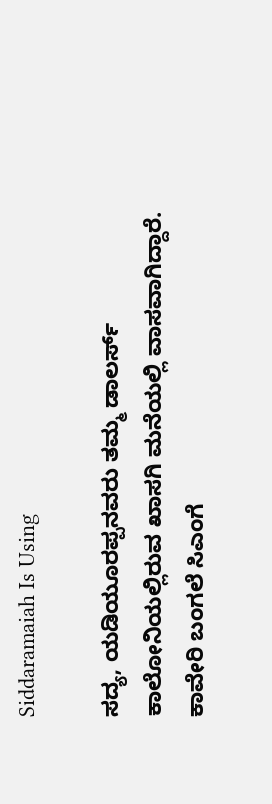Siddaramaiah Is Using

ಸದ್ಯ, ಯಡಿಯೂರಪ್ಪನವರು ತಮ್ಮ ಡಾಲರ್ಸ್ ಕಾಲೋನಿಯಲ್ಲಿರುವ ಖಾಸಗಿ ಮನೆಯಲ್ಲಿ ವಾಸವಾಗಿದ್ದಾರೆ. ಕಾವೇರಿ ಬಂಗಲೆ ಸಿಎಂಗೆ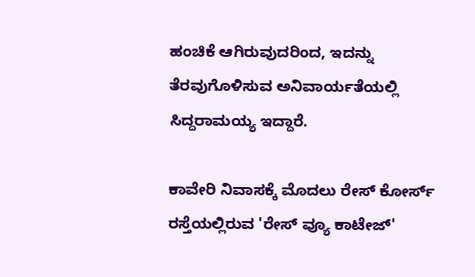ಹಂಚಿಕೆ ಆಗಿರುವುದರಿಂದ, ಇದನ್ನು ತೆರವುಗೊಳಿಸುವ ಅನಿವಾರ್ಯತೆಯಲ್ಲಿ ಸಿದ್ದರಾಮಯ್ಯ ಇದ್ದಾರೆ.

ಕಾವೇರಿ ನಿವಾಸಕ್ಕೆ ಮೊದಲು ರೇಸ್ ಕೋರ್ಸ್ ರಸ್ತೆಯಲ್ಲಿರುವ 'ರೇಸ್ ವ್ಯೂ ಕಾಟೇಜ್'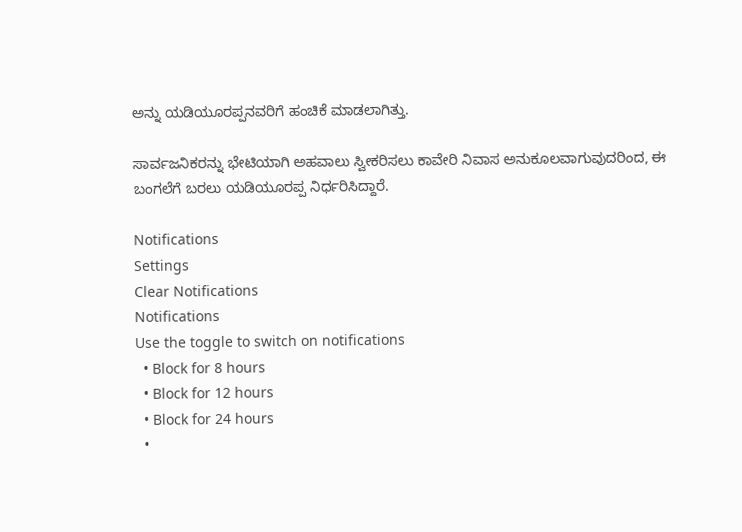ಅನ್ನು ಯಡಿಯೂರಪ್ಪನವರಿಗೆ ಹಂಚಿಕೆ ಮಾಡಲಾಗಿತ್ತು.

ಸಾರ್ವಜನಿಕರನ್ನು ಭೇಟಿಯಾಗಿ ಅಹವಾಲು ಸ್ವೀಕರಿಸಲು ಕಾವೇರಿ ನಿವಾಸ ಅನುಕೂಲವಾಗುವುದರಿಂದ, ಈ ಬಂಗಲೆಗೆ ಬರಲು ಯಡಿಯೂರಪ್ಪ ನಿರ್ಧರಿಸಿದ್ದಾರೆ.

Notifications
Settings
Clear Notifications
Notifications
Use the toggle to switch on notifications
  • Block for 8 hours
  • Block for 12 hours
  • Block for 24 hours
  •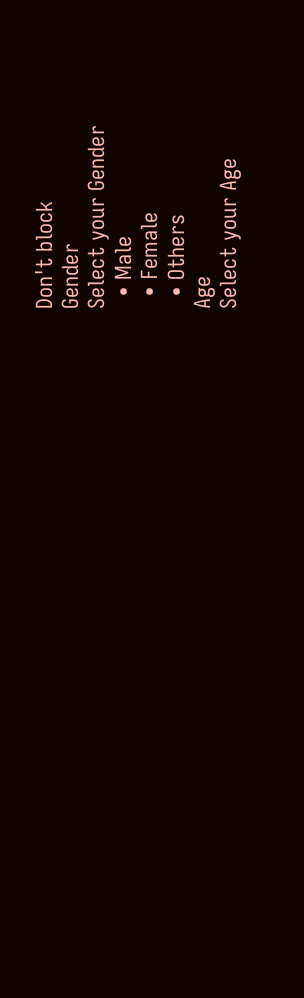Don't block
Gender
Select your Gender
  • Male
  • Female
  • Others
Age
Select your Age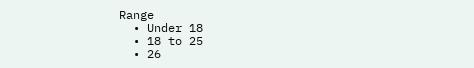Range
  • Under 18
  • 18 to 25
  • 26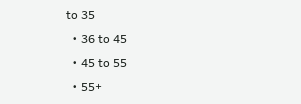to 35
  • 36 to 45
  • 45 to 55
  • 55+